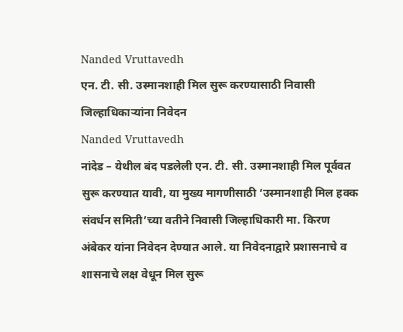Nanded Vruttavedh
एन. टी. सी. उस्मानशाही मिल सुरू करण्यासाठी निवासी जिल्हाधिकाऱ्यांना निवेदन
Nanded Vruttavedh
नांदेड – येथील बंद पडलेली एन. टी. सी. उस्मानशाही मिल पूर्ववत सुरू करण्यात यावी, या मुख्य मागणीसाठी ‘उस्मानशाही मिल हक्क संवर्धन समिती’च्या वतीने निवासी जिल्हाधिकारी मा. किरण अंबेकर यांना निवेदन देण्यात आले. या निवेदनाद्वारे प्रशासनाचे व शासनाचे लक्ष वेधून मिल सुरू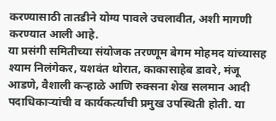करण्यासाठी तातडीने योग्य पावले उचलावीत, अशी मागणी करण्यात आली आहे.
या प्रसंगी समितीच्या संयोजक तरण्णूम बेगम मोहमद यांच्यासह श्याम निलंगेकर, यशवंत थोरात, काकासाहेब डावरे, मंजू आडणे, वैशाली कऱ्हाळे आणि रुक्सना शेख सलमान आदी पदाधिकाऱ्यांची व कार्यकर्त्यांची प्रमुख उपस्थिती होती. या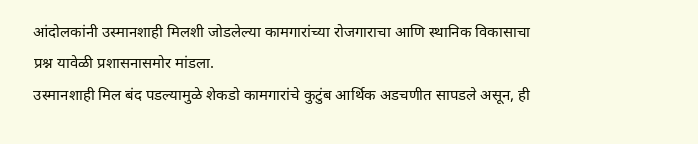आंदोलकांनी उस्मानशाही मिलशी जोडलेल्या कामगारांच्या रोजगाराचा आणि स्थानिक विकासाचा प्रश्न यावेळी प्रशासनासमोर मांडला.
उस्मानशाही मिल बंद पडल्यामुळे शेकडो कामगारांचे कुटुंब आर्थिक अडचणीत सापडले असून, ही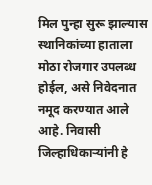मिल पुन्हा सुरू झाल्यास स्थानिकांच्या हाताला मोठा रोजगार उपलब्ध होईल, असे निवेदनात नमूद करण्यात आले आहे. निवासी जिल्हाधिकाऱ्यांनी हे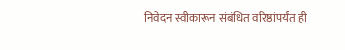निवेदन स्वीकारून संबंधित वरिष्ठांपर्यंत ही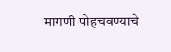मागणी पोहचवण्याचे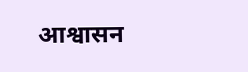आश्वासन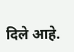दिले आहे.